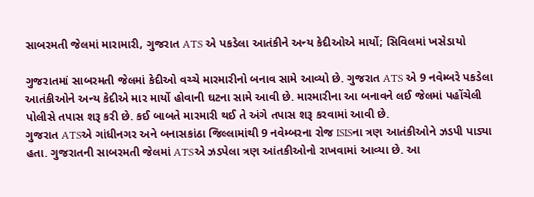સાબરમતી જેલમાં મારામારી, ગુજરાત ATS એ પકડેલા આતંકીને અન્ય કેદીઓએ માર્યો; સિવિલમાં ખસેડાયો

ગુજરાતમાં સાબરમતી જેલમાં કેદીઓ વચ્ચે મારમારીનો બનાવ સામે આવ્યો છે. ગુજરાત ATS એ 9 નવેમ્બરે પકડેલા આતંકીઓને અન્ય કેદીએ માર માર્યો હોવાની ઘટના સામે આવી છે. મારમારીના આ બનાવને લઈ જેલમાં પહોંચેલી પોલીસે તપાસ શરૂ કરી છે. કઈ બાબતે મારમારી થઈ તે અંગે તપાસ શરૂ કરવામાં આવી છે.
ગુજરાત ATSએ ગાંધીનગર અને બનાસકાંઠા જિલ્લામાંથી 9 નવેમ્બરના રોજ ISISના ત્રણ આતંકીઓને ઝડપી પાડ્યા હતા. ગુજરાતની સાબરમતી જેલમાં ATSએ ઝડપેલા ત્રણ આંતકીઓનો રાખવામાં આવ્યા છે. આ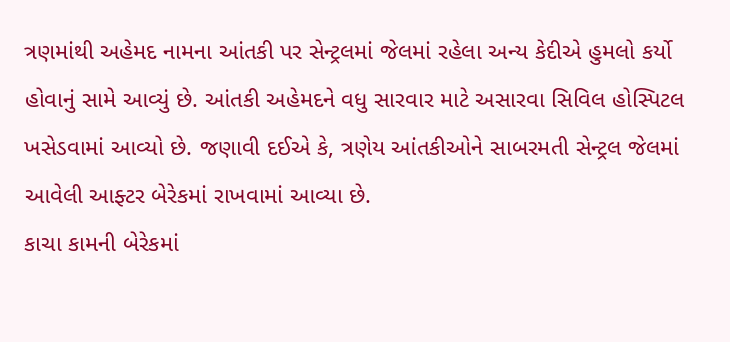ત્રણમાંથી અહેમદ નામના આંતકી પર સેન્ટ્રલમાં જેલમાં રહેલા અન્ય કેદીએ હુમલો કર્યો હોવાનું સામે આવ્યું છે. આંતકી અહેમદને વધુ સારવાર માટે અસારવા સિવિલ હોસ્પિટલ ખસેડવામાં આવ્યો છે. જણાવી દઈએ કે, ત્રણેય આંતકીઓને સાબરમતી સેન્ટ્રલ જેલમાં આવેલી આફ્ટર બેરેકમાં રાખવામાં આવ્યા છે.
કાચા કામની બેરેકમાં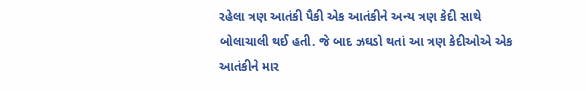રહેલા ત્રણ આતંકી પૈકી એક આતંકીને અન્ય ત્રણ કેદી સાથે બોલાચાલી થઈ હતી. જે બાદ ઝઘડો થતાં આ ત્રણ કેદીઓએ એક આતંકીને માર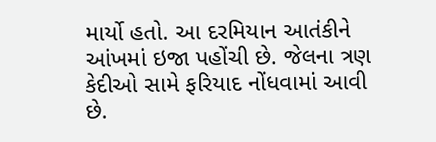માર્યો હતો. આ દરમિયાન આતંકીને આંખમાં ઇજા પહોંચી છે. જેલના ત્રણ કેદીઓ સામે ફરિયાદ નોંધવામાં આવી છે.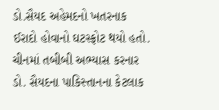ડો.સૈયદ અહેમદનો ખતરનાક ઈરાદો હોવાનો ઘટસ્ફોટ થયો હતો. ચીનમાં તબીબી અભ્યાસ કરનાર ડો. સૈયદના પાકિસ્તાનના કેટલાક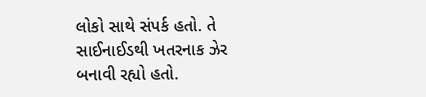લોકો સાથે સંપર્ક હતો. તે સાઈનાઈડથી ખતરનાક ઝેર બનાવી રહ્યો હતો.